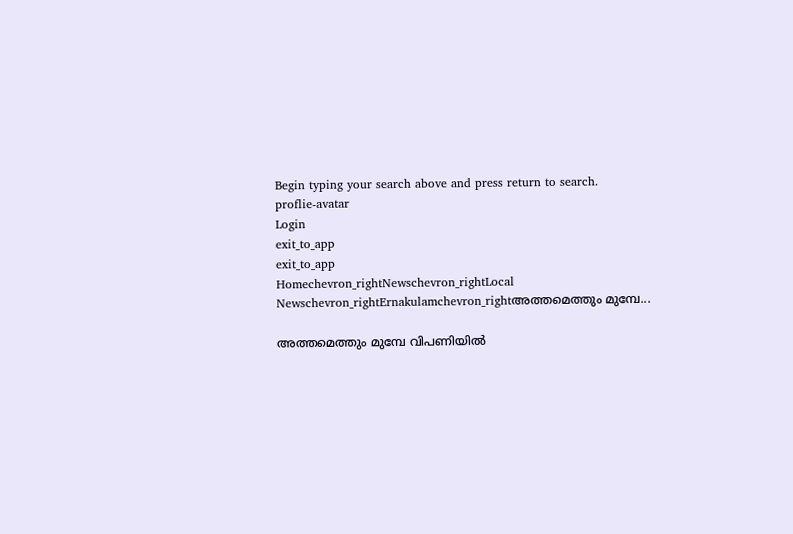Begin typing your search above and press return to search.
proflie-avatar
Login
exit_to_app
exit_to_app
Homechevron_rightNewschevron_rightLocal Newschevron_rightErnakulamchevron_rightഅത്തമെത്തും മുമ്പേ...

അത്തമെത്തും മുമ്പേ വിപണിയിൽ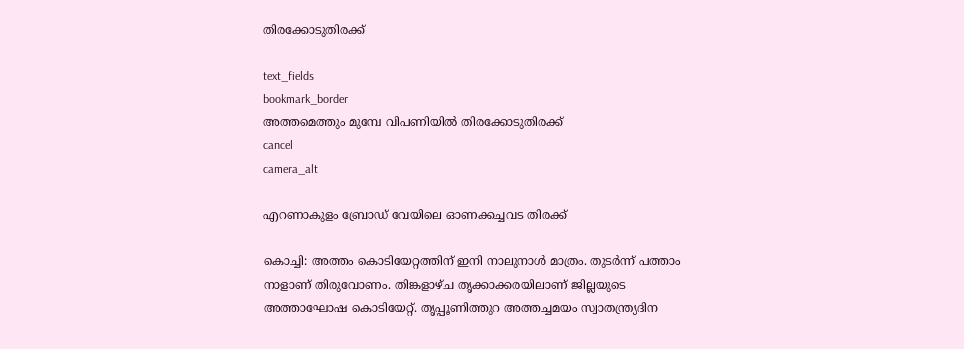തിരക്കോടുതിരക്ക്

text_fields
bookmark_border
അത്തമെത്തും മുമ്പേ വിപണിയിൽ തിരക്കോടുതിരക്ക്
cancel
camera_alt

എറണാകുളം ബ്രോഡ് വേയിലെ ഓണക്കച്ചവട തിരക്ക്

കൊച്ചി: അത്തം കൊടിയേറ്റത്തിന് ഇനി നാലുനാൾ മാത്രം. തുടർന്ന് പത്താം നാളാണ് തിരുവോണം. തിങ്കളാഴ്ച തൃക്കാക്കരയിലാണ് ജില്ലയുടെ അത്താഘോഷ കൊടിയേറ്റ്. തൃപ്പൂണിത്തുറ അത്തച്ചമയം സ്വാതന്ത്ര്യദിന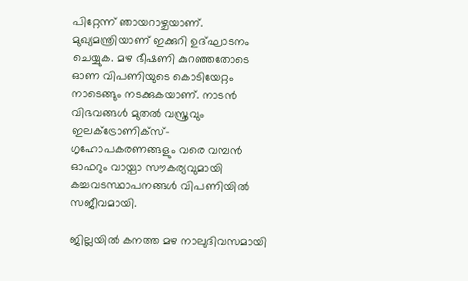പിറ്റേന്ന് ഞായറാഴ്ചയാണ്. മുഖ്യമന്ത്രിയാണ് ഇക്കുറി ഉദ്ഘാടനം ചെയ്യുക. മഴ ഭീഷണി കുറഞ്ഞതോടെ ഓണ വിപണിയുടെ കൊടിയേറ്റം നാടെങ്ങും നടക്കുകയാണ്. നാടൻ വിഭവങ്ങൾ മുതൽ വസ്ത്രവും ഇലക്ട്രോണിക്സ്-ഗൃഹോപകരണങ്ങളും വരെ വമ്പൻ ഓഫറും വായ്പാ സൗകര്യവുമായി കച്ചവടസ്ഥാപനങ്ങൾ വിപണിയിൽ സജീവമായി.

ജില്ലയിൽ കനത്ത മഴ നാലുദിവസമായി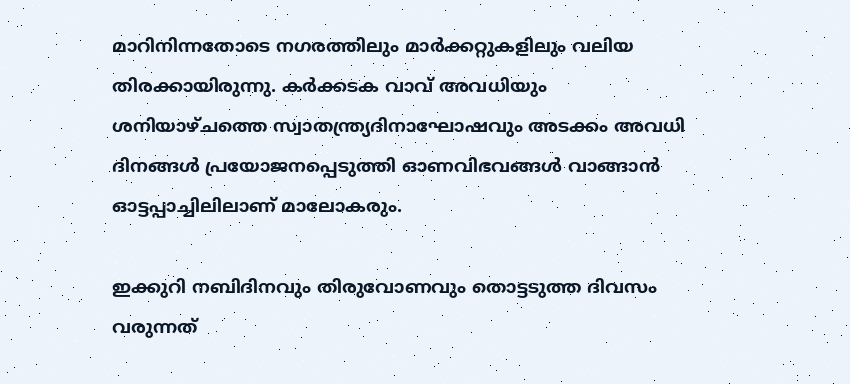മാറിനിന്നതോടെ നഗരത്തിലും മാർക്കറ്റുകളിലും വലിയ തിരക്കായിരുന്നു. കർക്കടക വാവ് അവധിയും ശനിയാഴ്ചത്തെ സ്വാതന്ത്ര്യദിനാഘോഷവും അടക്കം അവധി ദിനങ്ങൾ പ്രയോജനപ്പെടുത്തി ഓണവിഭവങ്ങൾ വാങ്ങാൻ ഓട്ടപ്പാച്ചിലിലാണ് മാലോകരും.

ഇക്കുറി നബിദിനവും തിരുവോണവും തൊട്ടടുത്ത ദിവസം വരുന്നത്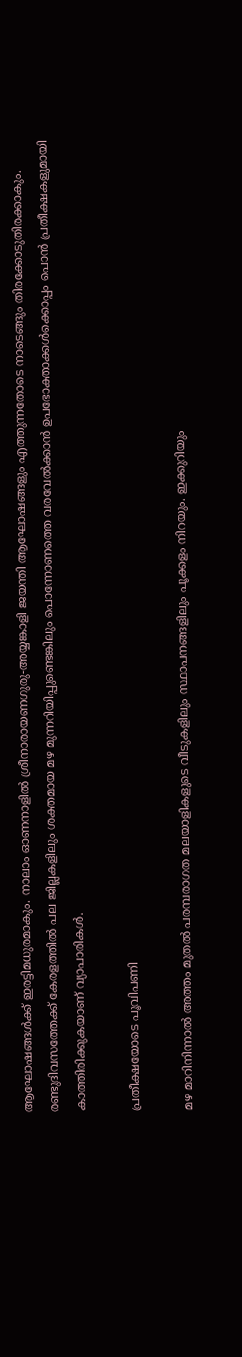ആഘോഷങ്ങൾക്ക് ഇരട്ടിമധുരമാകും. നാലാം ഓണനാളിൽ ശ്രീനാരായണഗുരു-അയ്യങ്കാളി ജയന്തി ആഘോഷങ്ങളും എത്തുന്നതോടെ നാടെങ്ങും തിരക്കോടുതിരക്കാകും. രണ്ടുദിവസത്തേക്ക് കേരളത്തിൽ പല ജില്ലകളിലും ശക്തമായ മഴ മുന്നറിയിപ്പുണ്ടെങ്കിലും പൊന്നോണത്തെ വരവേൽക്കാൻ ഉപഭോക്താക്കൾക്കൊപ്പം പൊൻ പ്രതീക്ഷകളുമായി കാത്തിരിക്കുകയാണ് വ്യാപാരികൾ.

പ്രതീക്ഷയോടെ പൂവിപണി

മഴ മാറിനിന്നാൽ അത്തം മുതൽ പരമ്പരാഗത മലയാളികളുടെ വീടുകളിലും സ്ഥാപനങ്ങളിലും പൂക്കളം നിറയും. ഇക്കുറിയും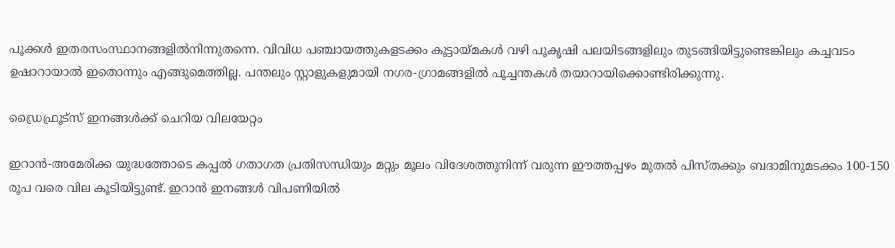പൂക്കൾ ഇതരസംസ്ഥാനങ്ങളിൽനിന്നുതന്നെ. വിവിധ പഞ്ചായത്തുകളടക്കം കൂട്ടായ്മകൾ വഴി പൂകൃഷി പലയിടങ്ങളിലും തുടങ്ങിയിട്ടുണ്ടെങ്കിലും കച്ചവടം ഉഷാറായാൽ ഇതൊന്നും എങ്ങുമെത്തില്ല. പന്തലും സ്റ്റാളുകളുമായി നഗര-ഗ്രാമങ്ങളിൽ പൂച്ചന്തകൾ തയാറായിക്കൊണ്ടിരിക്കുന്നു.

ഡ്രൈഫ്രൂട്സ് ഇനങ്ങൾക്ക് ചെറിയ വിലയേറ്റം

ഇറാൻ-അമേരിക്ക യുദ്ധത്തോടെ കപ്പൽ ഗതാഗത പ്രതിസന്ധിയും മറ്റും മൂലം വിദേശത്തുനിന്ന് വരുന്ന ഈത്തപ്പഴം മുതൽ പിസ്തക്കും ബദാമിനുമടക്കം 100-150 രൂപ വരെ വില കൂടിയിട്ടുണ്ട്. ഇറാൻ ഇനങ്ങൾ വിപണിയിൽ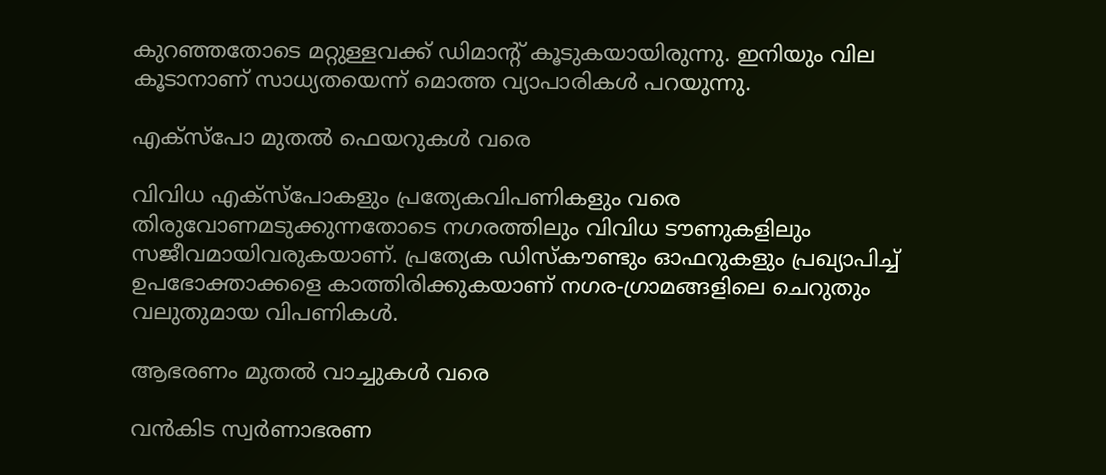കുറഞ്ഞതോടെ മറ്റുള്ളവക്ക് ഡിമാന്‍റ് കൂടുകയായിരുന്നു. ഇനിയും വില കൂടാനാണ് സാധ്യതയെന്ന് മൊത്ത വ്യാപാരികൾ പറയുന്നു.

എക്സ്പോ മുതൽ ഫെയറുകൾ വരെ

വിവിധ എക്സ്പോകളും പ്രത്യേകവിപണികളും വരെ തിരുവോണമടുക്കുന്നതോടെ നഗരത്തിലും വിവിധ ടൗണുകളിലും സജീവമായിവരുകയാണ്. പ്രത്യേക ഡിസ്കൗണ്ടും ഓഫറുകളും പ്രഖ്യാപിച്ച് ഉപഭോക്താക്കളെ കാത്തിരിക്കുകയാണ് നഗര-ഗ്രാമങ്ങളിലെ ചെറുതും വലുതുമായ വിപണികൾ.

ആഭരണം മുതൽ വാച്ചുകൾ വരെ

വൻകിട സ്വർണാഭരണ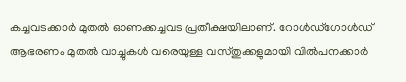കച്ചവടക്കാർ മുതൽ ഓണക്കച്ചവട പ്രതീക്ഷയിലാണ്. റോൾഡ്ഗോൾഡ് ആഭരണം മുതൽ വാച്ചുകൾ വരെയുള്ള വസ്തുക്കളുമായി വിൽപനക്കാർ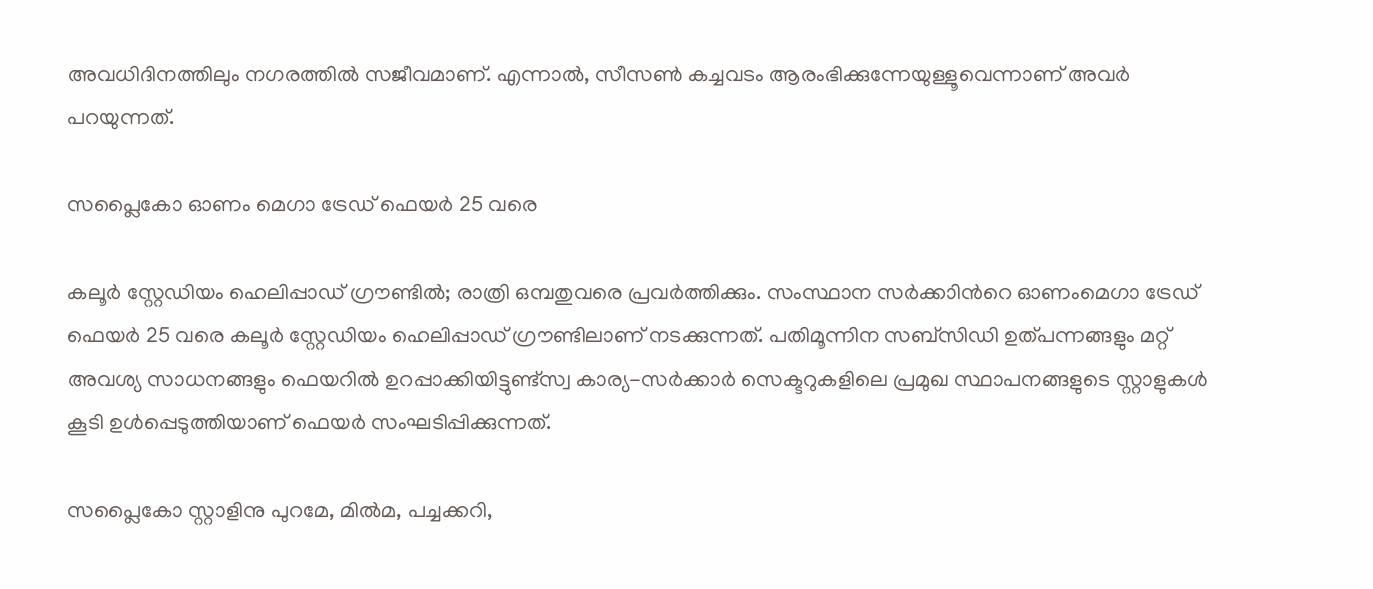അവധിദിനത്തിലും നഗരത്തിൽ സജീവമാണ്. എന്നാൽ, സീസൺ കച്ചവടം ആരംഭിക്കുന്നേയുള്ളൂവെന്നാണ് അവർ പറയുന്നത്.

സപ്ലൈകോ ഓണം മെഗാ ട്രേഡ് ഫെയർ 25 വരെ

കലൂർ സ്റ്റേഡിയം ഹെലിപ്പാഡ് ഗ്രൗണ്ടിൽ; രാത്രി ഒമ്പതുവരെ പ്രവർത്തിക്കും. സംസ്ഥാന സർക്കാിന്‍റെ ഓണംമെഗാ ട്രേഡ് ഫെയർ 25 വരെ കലൂർ സ്റ്റേഡിയം ഹെലിപ്പാഡ് ഗ്രൗണ്ടിലാണ് നടക്കുന്നത്. പതിമൂന്നിന സബ്സിഡി ഉത്പന്നങ്ങളും മറ്റ് അവശ്യ സാധനങ്ങളും ഫെയറിൽ ഉറപ്പാക്കിയിട്ടുണ്ട്സ്വ കാര്യ-സർക്കാർ സെക്ടറുകളിലെ പ്രമുഖ സ്ഥാപനങ്ങളുടെ സ്റ്റാളുകൾ കൂടി ഉൾപ്പെടുത്തിയാണ് ഫെയർ സംഘടിപ്പിക്കുന്നത്.

സപ്ലൈകോ സ്റ്റാളിനു പുറമേ, മിൽമ, പച്ചക്കറി,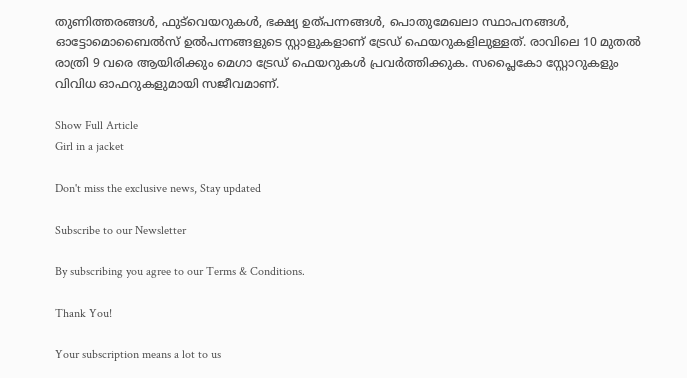തുണിത്തരങ്ങൾ, ഫുട്‍വെയറുകൾ, ഭക്ഷ്യ ഉത്പന്നങ്ങൾ, പൊതുമേഖലാ സ്ഥാപനങ്ങൾ, ഓട്ടോമൊബൈൽസ് ഉൽപന്നങ്ങളുടെ സ്റ്റാളുകളാണ് ട്രേഡ് ഫെയറുകളിലുള്ളത്. രാവിലെ 10 മുതൽ രാത്രി 9 വരെ ആയിരിക്കും മെഗാ ട്രേഡ് ഫെയറുകൾ പ്രവർത്തിക്കുക. സപ്ലൈകോ സ്റ്റോറുകളും വിവിധ ഓഫറുകളുമായി സജീവമാണ്.

Show Full Article
Girl in a jacket

Don't miss the exclusive news, Stay updated

Subscribe to our Newsletter

By subscribing you agree to our Terms & Conditions.

Thank You!

Your subscription means a lot to us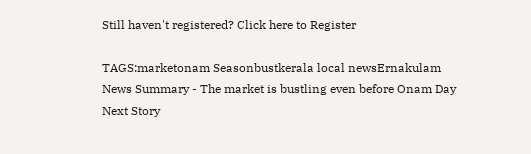Still haven't registered? Click here to Register

TAGS:marketonam Seasonbustkerala local newsErnakulam
News Summary - The market is bustling even before Onam Day
Next Story